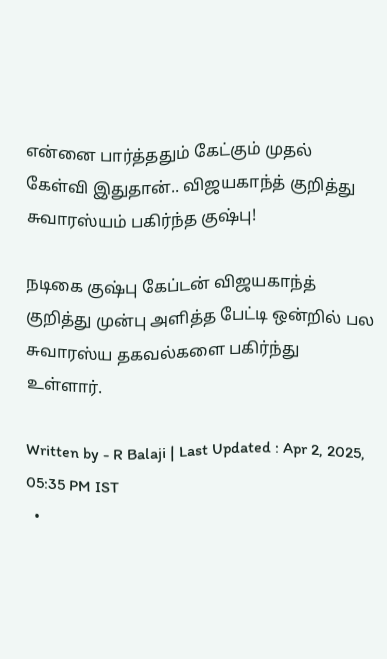என்னை பார்த்ததும் கேட்கும் முதல் கேள்வி இதுதான்.. விஜயகாந்த் குறித்து சுவாரஸ்யம் பகிர்ந்த குஷ்பு!

நடிகை குஷ்பு கேப்டன் விஜயகாந்த் குறித்து முன்பு அளித்த பேட்டி ஒன்றில் பல சுவாரஸ்ய தகவல்களை பகிர்ந்து உள்ளார்.

Written by - R Balaji | Last Updated : Apr 2, 2025, 05:35 PM IST
  •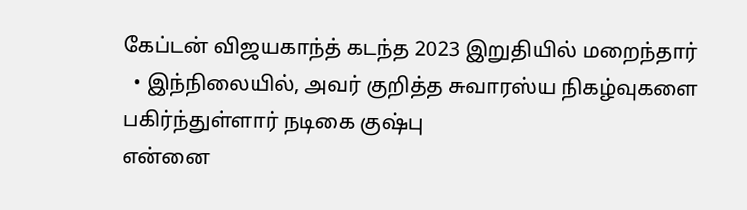கேப்டன் விஜயகாந்த் கடந்த 2023 இறுதியில் மறைந்தார்
  • இந்நிலையில், அவர் குறித்த சுவாரஸ்ய நிகழ்வுகளை பகிர்ந்துள்ளார் நடிகை குஷ்பு
என்னை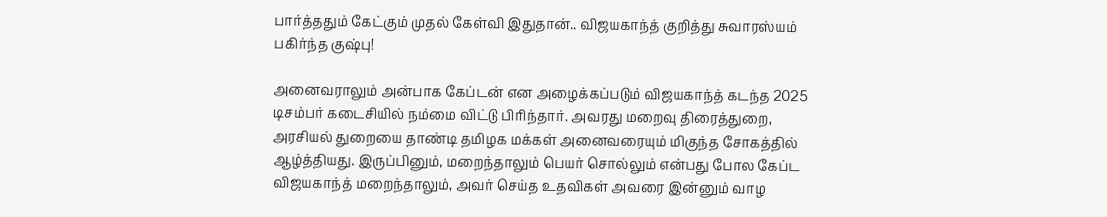பார்த்ததும் கேட்கும் முதல் கேள்வி இதுதான்.. விஜயகாந்த் குறித்து சுவாரஸ்யம் பகிர்ந்த குஷ்பு!

அனைவராலும் அன்பாக கேப்டன் என அழைக்கப்படும் விஜயகாந்த் கடந்த 2025 டிசம்பர் கடைசியில் நம்மை விட்டு பிரிந்தார். அவரது மறைவு திரைத்துறை, அரசியல் துறையை தாண்டி தமிழக மக்கள் அனைவரையும் மிகுந்த சோகத்தில் ஆழ்த்தியது. இருப்பினும், மறைந்தாலும் பெயர் சொல்லும் என்பது போல கேப்ட விஜயகாந்த் மறைந்தாலும், அவர் செய்த உதவிகள் அவரை இன்னும் வாழ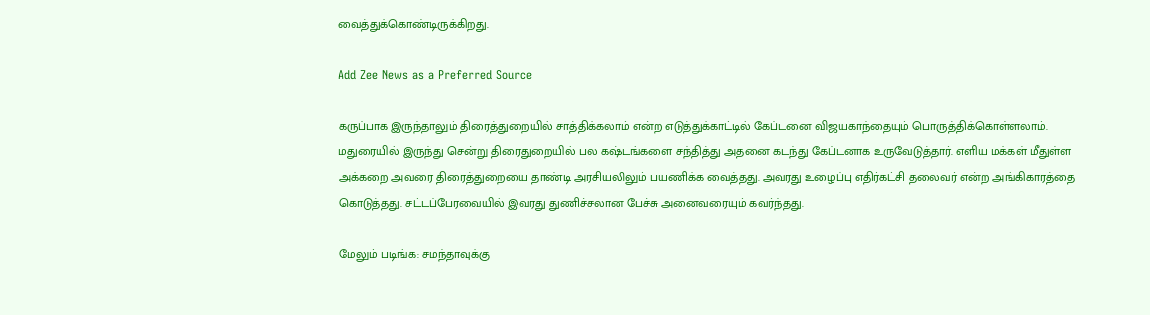வைத்துக்கொண்டிருக்கிறது.

Add Zee News as a Preferred Source

கருப்பாக இருந்தாலும் திரைத்துறையில் சாத்திக்கலாம் என்ற எடுத்துக்காட்டில் கேப்டனை விஜயகாந்தையும் பொருத்திக்கொள்ளலாம். மதுரையில் இருந்து சென்று திரைதுறையில் பல கஷ்டங்களை சந்தித்து அதனை கடந்து கேப்டனாக உருவேடுத்தார். எளிய மக்கள் மீதுள்ள அக்கறை அவரை திரைத்துறையை தாண்டி அரசியலிலும் பயணிக்க வைத்தது. அவரது உழைப்பு எதிர்கட்சி தலைவர் என்ற அங்கிகாரத்தை கொடுத்தது. சட்டப்பேரவையில் இவரது துணிச்சலான பேச்சு அனைவரையும் கவர்ந்தது.

மேலும் படிங்க: சமந்தாவுக்கு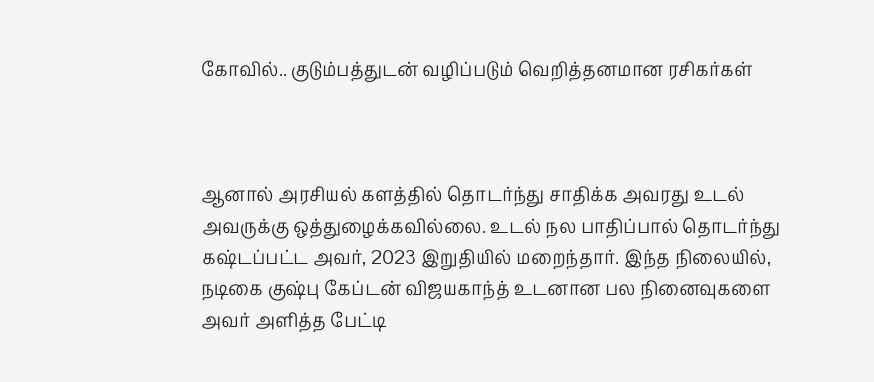கோவில்.. குடும்பத்துடன் வழிப்படும் வெறித்தனமான ரசிகர்கள்



ஆனால் அரசியல் களத்தில் தொடர்ந்து சாதிக்க அவரது உடல் அவருக்கு ஒத்துழைக்கவில்லை. உடல் நல பாதிப்பால் தொடர்ந்து கஷ்டப்பட்ட அவர், 2023 இறுதியில் மறைந்தார். இந்த நிலையில், நடிகை குஷ்பு கேப்டன் விஜயகாந்த் உடனான பல நினைவுகளை அவர் அளித்த பேட்டி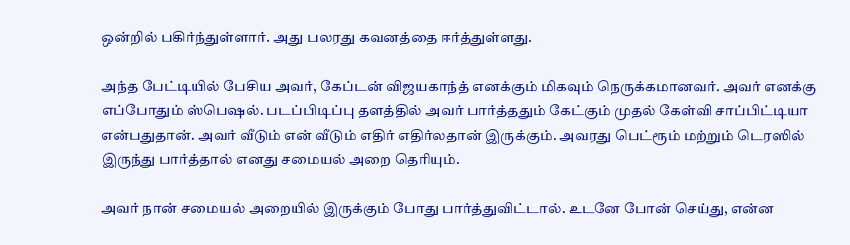ஒன்றில் பகிர்ந்துள்ளார். அது பலரது கவனத்தை ஈர்த்துள்ளது.

அந்த பேட்டியில் பேசிய அவர், கேப்டன் விஜயகாந்த் எனக்கும் மிகவும் நெருக்கமானவர். அவர் எனக்கு எப்போதும் ஸ்பெஷல். படப்பிடிப்பு தளத்தில் அவர் பார்த்ததும் கேட்கும் முதல் கேள்வி சாப்பிட்டியா என்பதுதான். அவர் வீடும் என் வீடும் எதிர் எதிர்லதான் இருக்கும். அவரது பெட்ரூம் மற்றும் டெரஸில் இருந்து பார்த்தால் எனது சமையல் அறை தெரியும்.

அவர் நான் சமையல் அறையில் இருக்கும் போது பார்த்துவிட்டால். உடனே போன் செய்து, என்ன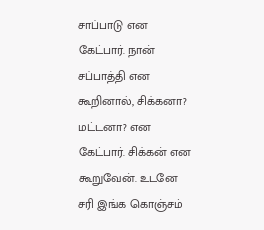சாப்பாடு என கேட்பார். நான் சப்பாத்தி என கூறினால், சிக்கனா? மட்டனா? என கேட்பார். சிக்கன் என கூறுவேன். உடனே சரி இங்க கொஞ்சம்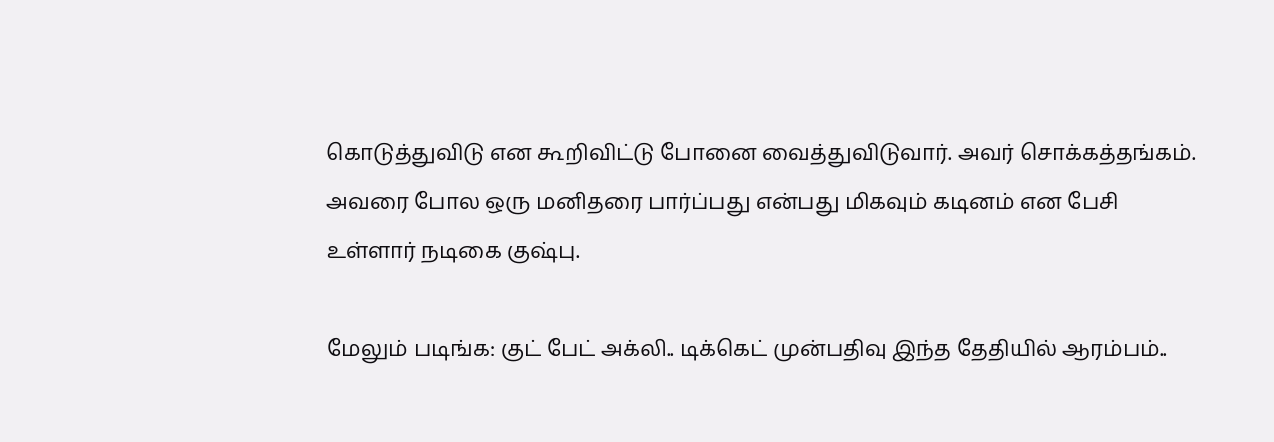கொடுத்துவிடு என கூறிவிட்டு போனை வைத்துவிடுவார். அவர் சொக்கத்தங்கம். அவரை போல ஒரு மனிதரை பார்ப்பது என்பது மிகவும் கடினம் என பேசி உள்ளார் நடிகை குஷ்பு.

மேலும் படிங்க: குட் பேட் அக்லி.. டிக்கெட் முன்பதிவு இந்த தேதியில் ஆரம்பம்..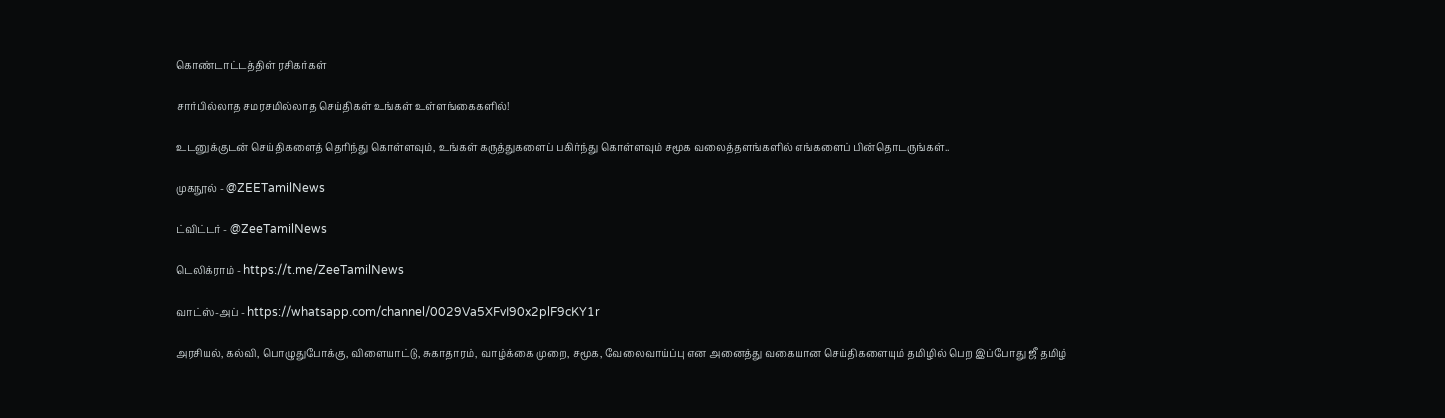கொண்டாட்டத்திள் ரசிகர்கள்

சார்பில்லாத சமரசமில்லாத செய்திகள் உங்கள் உள்ளங்கைகளில்!

உடனுக்குடன் செய்திகளைத் தெரிந்து கொள்ளவும், உங்கள் கருத்துகளைப் பகிர்ந்து கொள்ளவும் சமூக வலைத்தளங்களில் எங்களைப் பின்தொடருங்கள்..

முகநூல் - @ZEETamilNews

ட்விட்டர் - @ZeeTamilNews

டெலிக்ராம் - https://t.me/ZeeTamilNews

வாட்ஸ்-அப் - https://whatsapp.com/channel/0029Va5XFvI90x2plF9cKY1r

அரசியல், கல்வி, பொழுதுபோக்கு, விளையாட்டு, சுகாதாரம், வாழ்க்கை முறை, சமூக, வேலைவாய்ப்பு என அனைத்து வகையான செய்திகளையும் தமிழில் பெற இப்போது ஜீ தமிழ்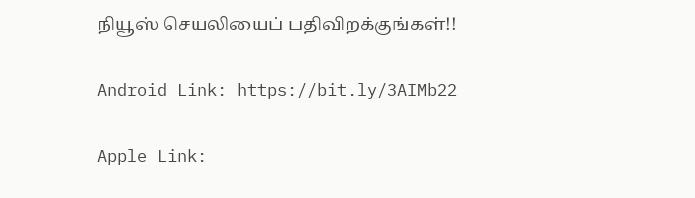நியூஸ் செயலியைப் பதிவிறக்குங்கள்!!

Android Link: https://bit.ly/3AIMb22

Apple Link: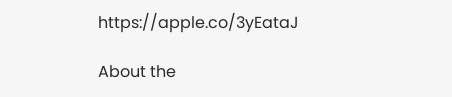https://apple.co/3yEataJ

About the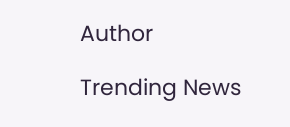Author

Trending News